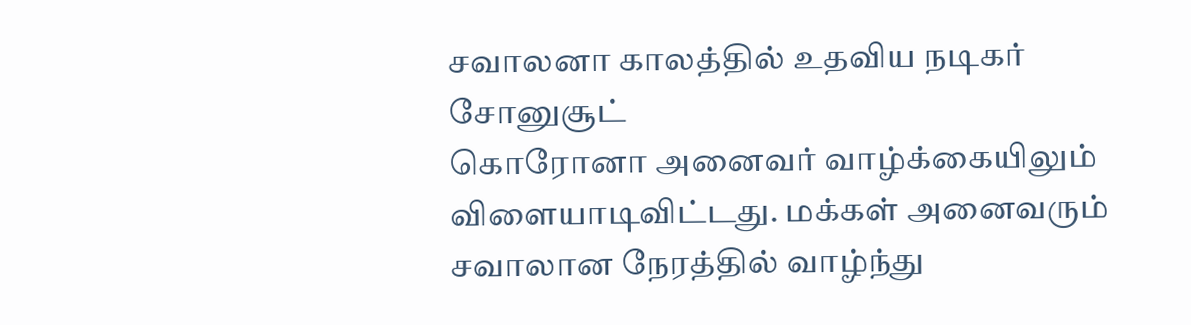சவாலனா காலத்தில் உதவிய நடிகர் சோனுசூட்
கொரோனா அனைவர் வாழ்க்கையிலும் விளையாடிவிட்டது. மக்கள் அனைவரும் சவாலான நேரத்தில் வாழ்ந்து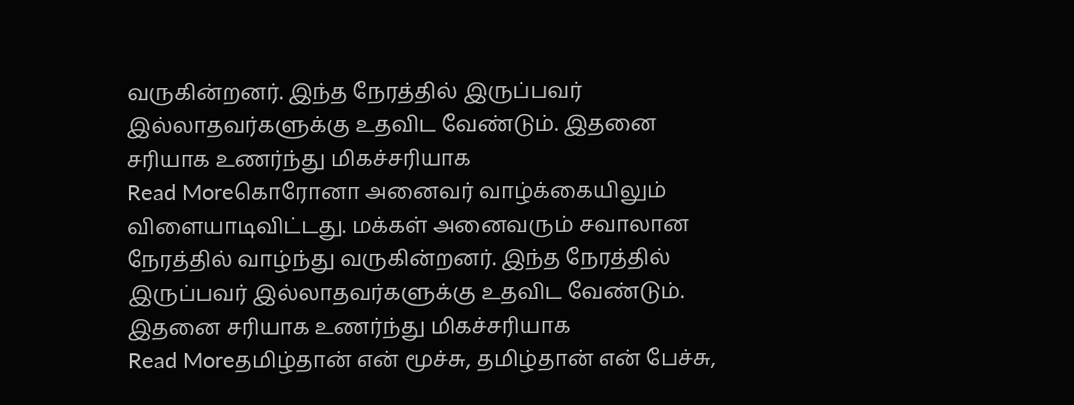வருகின்றனர். இந்த நேரத்தில் இருப்பவர் இல்லாதவர்களுக்கு உதவிட வேண்டும். இதனை சரியாக உணர்ந்து மிகச்சரியாக
Read Moreகொரோனா அனைவர் வாழ்க்கையிலும் விளையாடிவிட்டது. மக்கள் அனைவரும் சவாலான நேரத்தில் வாழ்ந்து வருகின்றனர். இந்த நேரத்தில் இருப்பவர் இல்லாதவர்களுக்கு உதவிட வேண்டும். இதனை சரியாக உணர்ந்து மிகச்சரியாக
Read Moreதமிழ்தான் என் மூச்சு, தமிழ்தான் என் பேச்சு,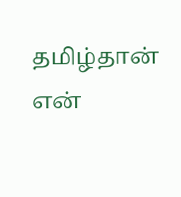தமிழ்தான் என்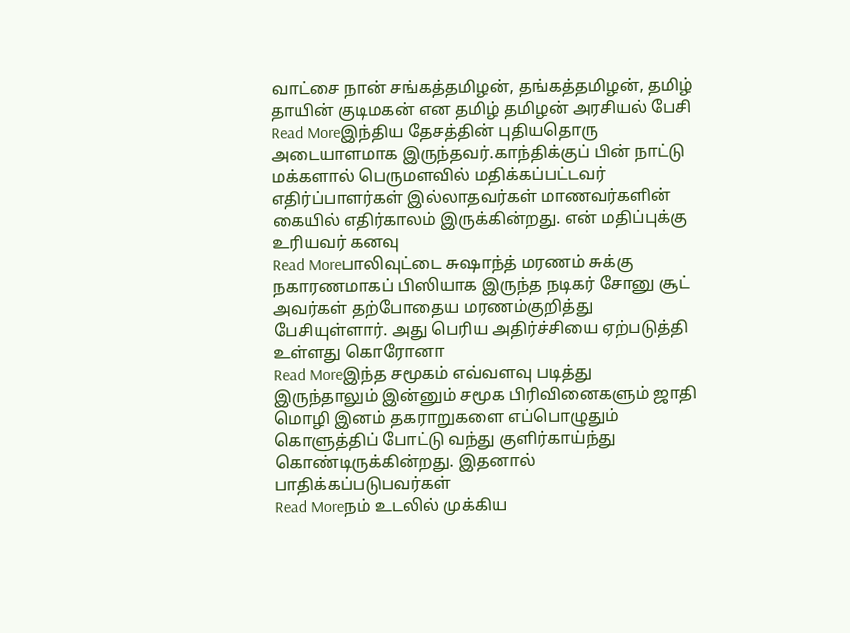வாட்சை நான் சங்கத்தமிழன், தங்கத்தமிழன், தமிழ் தாயின் குடிமகன் என தமிழ் தமிழன் அரசியல் பேசி
Read Moreஇந்திய தேசத்தின் புதியதொரு அடையாளமாக இருந்தவர்.காந்திக்குப் பின் நாட்டு மக்களால் பெருமளவில் மதிக்கப்பட்டவர் எதிர்ப்பாளர்கள் இல்லாதவர்கள் மாணவர்களின் கையில் எதிர்காலம் இருக்கின்றது. என் மதிப்புக்கு உரியவர் கனவு
Read Moreபாலிவுட்டை சுஷாந்த் மரணம் சுக்கு நகாரணமாகப் பிஸியாக இருந்த நடிகர் சோனு சூட் அவர்கள் தற்போதைய மரணம்குறித்து பேசியுள்ளார். அது பெரிய அதிர்ச்சியை ஏற்படுத்தி உள்ளது கொரோனா
Read Moreஇந்த சமூகம் எவ்வளவு படித்து இருந்தாலும் இன்னும் சமூக பிரிவினைகளும் ஜாதி மொழி இனம் தகராறுகளை எப்பொழுதும் கொளுத்திப் போட்டு வந்து குளிர்காய்ந்து கொண்டிருக்கின்றது. இதனால் பாதிக்கப்படுபவர்கள்
Read Moreநம் உடலில் முக்கிய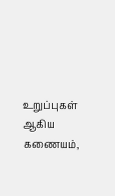உறுப்புகள் ஆகிய கணையம்,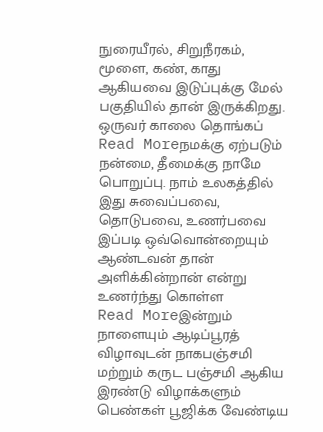நுரையீரல், சிறுநீரகம், மூளை, கண், காது ஆகியவை இடுப்புக்கு மேல் பகுதியில் தான் இருக்கிறது. ஒருவர் காலை தொங்கப்
Read Moreநமக்கு ஏற்படும் நன்மை, தீமைக்கு நாமே பொறுப்பு. நாம் உலகத்தில் இது சுவைப்பவை, தொடுபவை, உணர்பவை இப்படி ஒவ்வொன்றையும் ஆண்டவன் தான் அளிக்கின்றான் என்று உணர்ந்து கொள்ள
Read Moreஇன்றும் நாளையும் ஆடிப்பூரத் விழாவுடன் நாகபஞ்சமி மற்றும் கருட பஞ்சமி ஆகிய இரண்டு விழாக்களும் பெண்கள் பூஜிக்க வேண்டிய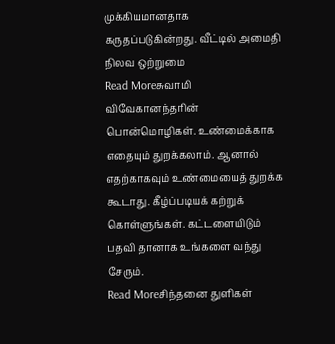முக்கியமானதாக கருதப்படுகின்றது. வீட்டில் அமைதி நிலவ ஒற்றுமை
Read Moreசுவாமி விவேகானந்தரின் பொன்மொழிகள். உண்மைக்காக எதையும் துறக்கலாம். ஆனால் எதற்காகவும் உண்மையைத் துறக்க கூடாது. கீழ்ப்படியக் கற்றுக் கொள்ளுங்கள். கட்டளையிடும் பதவி தானாக உங்களை வந்து சேரும்.
Read Moreசிந்தனை துளிகள்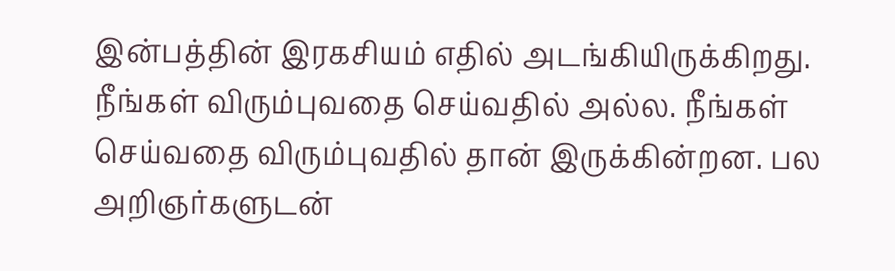இன்பத்தின் இரகசியம் எதில் அடங்கியிருக்கிறது. நீங்கள் விரும்புவதை செய்வதில் அல்ல. நீங்கள் செய்வதை விரும்புவதில் தான் இருக்கின்றன. பல அறிஞர்களுடன்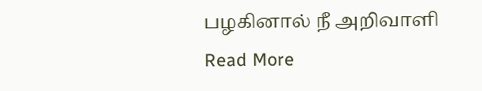பழகினால் நீ அறிவாளி
Read More